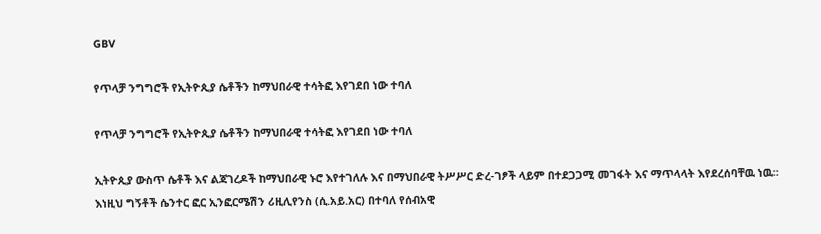GBV

የጥላቻ ንግግሮች የኢትዮጲያ ሴቶችን ከማህበራዊ ተሳትፎ እየገደበ ነው ተባለ

የጥላቻ ንግግሮች የኢትዮጲያ ሴቶችን ከማህበራዊ ተሳትፎ እየገደበ ነው ተባለ

ኢትዮጲያ ውስጥ ሴቶች እና ልጃገረዶች ከማህበራዊ ኑሮ እየተገለሉ እና በማህበራዊ ትሥሥር ድረ-ገፆች ላይም በተደጋጋሚ መገፋት እና ማጥላላት እየደረሰባቸዉ ነዉ። እነዚህ ግኝቶች ሴንተር ፎር ኢንፎርሜሽን ሪዚሊየንስ (ሲ.አይ.አር) በተባለ የሰብአዊ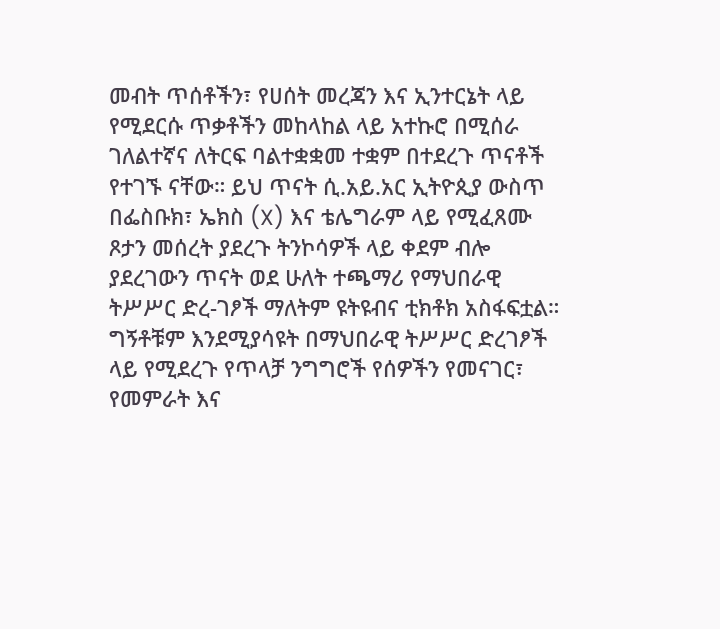መብት ጥሰቶችን፣ የሀሰት መረጃን እና ኢንተርኔት ላይ የሚደርሱ ጥቃቶችን መከላከል ላይ አተኩሮ በሚሰራ ገለልተኛና ለትርፍ ባልተቋቋመ ተቋም በተደረጉ ጥናቶች የተገኙ ናቸው። ይህ ጥናት ሲ.አይ.አር ኢትዮጲያ ውስጥ በፌስቡክ፣ ኤክስ (X) እና ቴሌግራም ላይ የሚፈጸሙ ጾታን መሰረት ያደረጉ ትንኮሳዎች ላይ ቀደም ብሎ ያደረገውን ጥናት ወደ ሁለት ተጫማሪ የማህበራዊ ትሥሥር ድረ-ገፆች ማለትም ዩትዩብና ቲክቶክ አስፋፍቷል። ግኝቶቹም እንደሚያሳዩት በማህበራዊ ትሥሥር ድረገፆች ላይ የሚደረጉ የጥላቻ ንግግሮች የሰዎችን የመናገር፣ የመምራት እና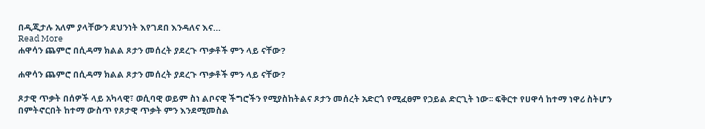በዲጂታሉ አለም ያላቸውን ደህንነት እየገደበ እንዳለና እና…
Read More
ሐዋሳን ጨምሮ በሲዳማ ክልል ጾታን መሰረት ያደረጉ ጥቃቶች ምን ላይ ናቸው?

ሐዋሳን ጨምሮ በሲዳማ ክልል ጾታን መሰረት ያደረጉ ጥቃቶች ምን ላይ ናቸው?

ጾታዊ ጥቃት በሰዎች ላይ አካላዊ፣ ወሲባዊ ወይም ስነ ልቦናዊ ችግሮችን የሚያስከትልና ጾታን መሰረት አድርጎ የሚፈፀም የኃይል ድርጊት ነው፡፡ ፍቅርተ የሀዋሳ ከተማ ነዋሪ ስትሆን በምትኖርበት ከተማ ውስጥ የጾታዊ ጥቃት ምን እንደሚመስል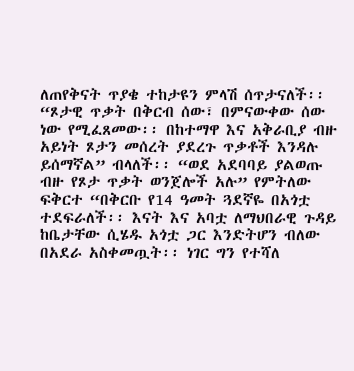ለጠየቅናት ጥያቄ ተከታዩን ምላሽ ሰጥታናለች፡፡ “ጾታዊ ጥቃት በቅርብ ሰው፣ በምናውቀው ሰው ነው የሚፈጸመው፡፡ በከተማዋ እና አቅራቢያ ብዙ አይነት ጾታን መሰረት ያደረጉ ጥቃቶች እንዳሉ ይሰማኛል” ብላለች፡፡ “ወደ አደባባይ ያልወጡ ብዙ የጾታ ጥቃት ወንጀሎች አሉ” የምትለው ፍቅርተ “በቅርቡ የ14 ዓመት ጓደኛዬ በአጎቷ ተደፍራለች፡፡ እናት እና አባቷ ለማህበራዊ ጉዳይ ከቤታቸው ሲሄዱ አጎቷ ጋር እንድትሆን ብለው በአደራ አስቀመጧት፡፡ ነገር ግን የተሻለ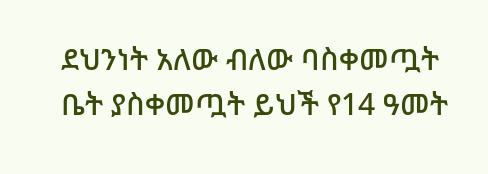ደህንነት አለው ብለው ባስቀመጧት ቤት ያስቀመጧት ይህች የ14 ዓመት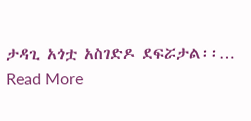ታዳጊ አጎቷ አስገድዶ ደፍሯታል፡፡…
Read More